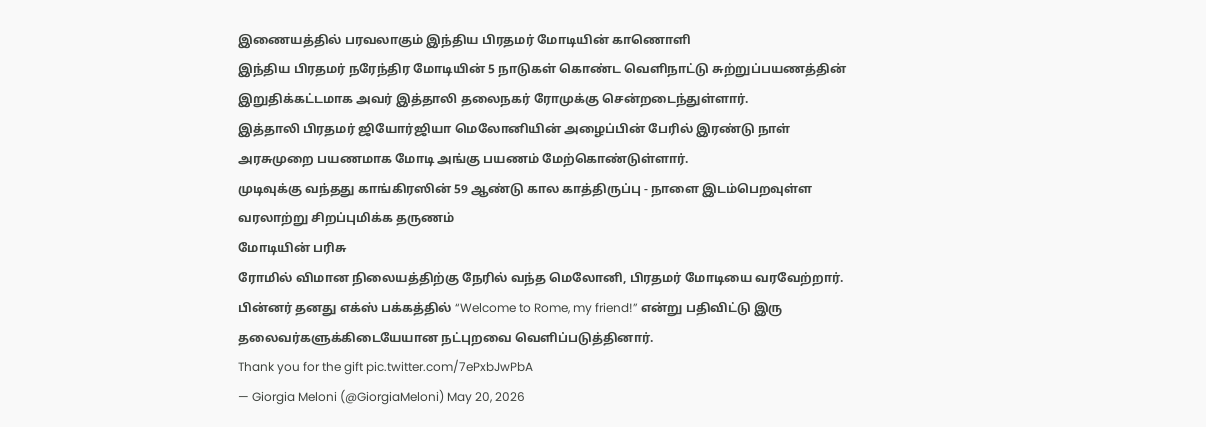இணையத்தில் பரவலாகும் இந்திய பிரதமர் மோடியின் காணொளி
இந்திய பிரதமர் நரேந்திர மோடியின் 5 நாடுகள் கொண்ட வெளிநாட்டு சுற்றுப்பயணத்தின் இறுதிக்கட்டமாக அவர் இத்தாலி தலைநகர் ரோமுக்கு சென்றடைந்துள்ளார்.
இத்தாலி பிரதமர் ஜியோர்ஜியா மெலோனியின் அழைப்பின் பேரில் இரண்டு நாள் அரசுமுறை பயணமாக மோடி அங்கு பயணம் மேற்கொண்டுள்ளார்.
முடிவுக்கு வந்தது காங்கிரஸின் 59 ஆண்டு கால காத்திருப்பு - நாளை இடம்பெறவுள்ள வரலாற்று சிறப்புமிக்க தருணம்
மோடியின் பரிசு
ரோமில் விமான நிலையத்திற்கு நேரில் வந்த மெலோனி, பிரதமர் மோடியை வரவேற்றார்.
பின்னர் தனது எக்ஸ் பக்கத்தில் “Welcome to Rome, my friend!” என்று பதிவிட்டு இரு தலைவர்களுக்கிடையேயான நட்புறவை வெளிப்படுத்தினார்.
Thank you for the gift pic.twitter.com/7ePxbJwPbA
— Giorgia Meloni (@GiorgiaMeloni) May 20, 2026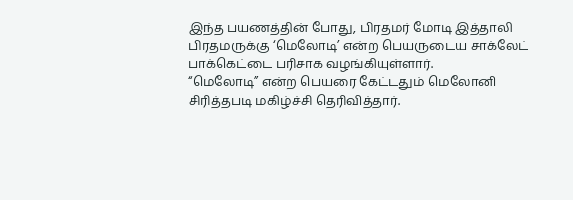இந்த பயணத்தின் போது, பிரதமர் மோடி இத்தாலி பிரதமருக்கு ‘மெலோடி’ என்ற பெயருடைய சாக்லேட் பாக்கெட்டை பரிசாக வழங்கியுள்ளார்.
“மெலோடி” என்ற பெயரை கேட்டதும் மெலோனி சிரித்தபடி மகிழ்ச்சி தெரிவித்தார்.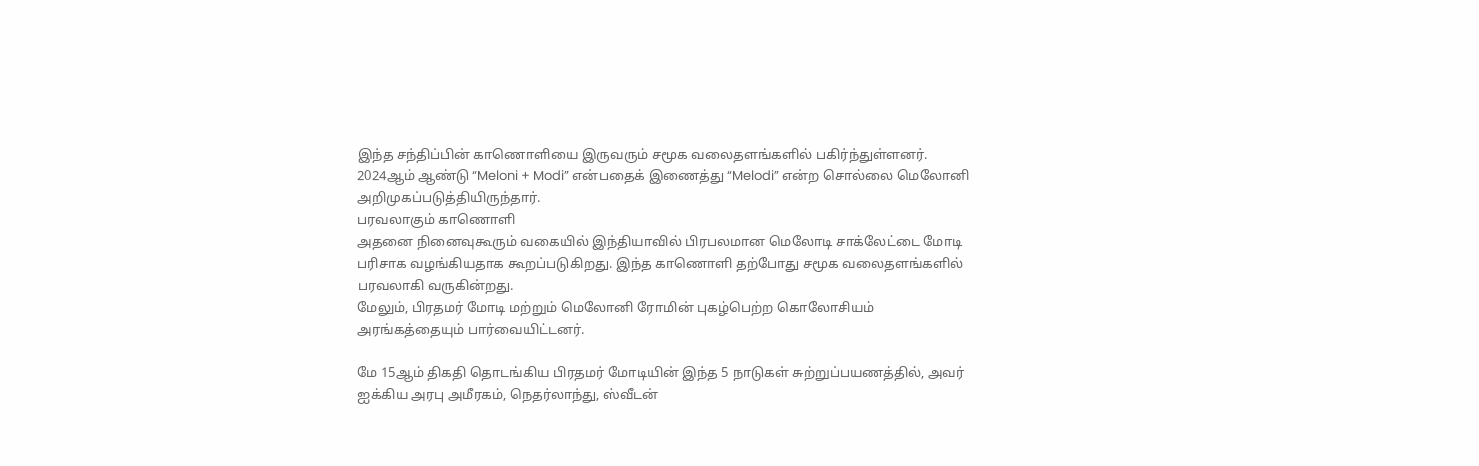இந்த சந்திப்பின் காணொளியை இருவரும் சமூக வலைதளங்களில் பகிர்ந்துள்ளனர்.
2024ஆம் ஆண்டு “Meloni + Modi” என்பதைக் இணைத்து “Melodi” என்ற சொல்லை மெலோனி அறிமுகப்படுத்தியிருந்தார்.
பரவலாகும் காணொளி
அதனை நினைவுகூரும் வகையில் இந்தியாவில் பிரபலமான மெலோடி சாக்லேட்டை மோடி பரிசாக வழங்கியதாக கூறப்படுகிறது. இந்த காணொளி தற்போது சமூக வலைதளங்களில் பரவலாகி வருகின்றது.
மேலும், பிரதமர் மோடி மற்றும் மெலோனி ரோமின் புகழ்பெற்ற கொலோசியம் அரங்கத்தையும் பார்வையிட்டனர்.

மே 15ஆம் திகதி தொடங்கிய பிரதமர் மோடியின் இந்த 5 நாடுகள் சுற்றுப்பயணத்தில், அவர் ஐக்கிய அரபு அமீரகம், நெதர்லாந்து, ஸ்வீடன்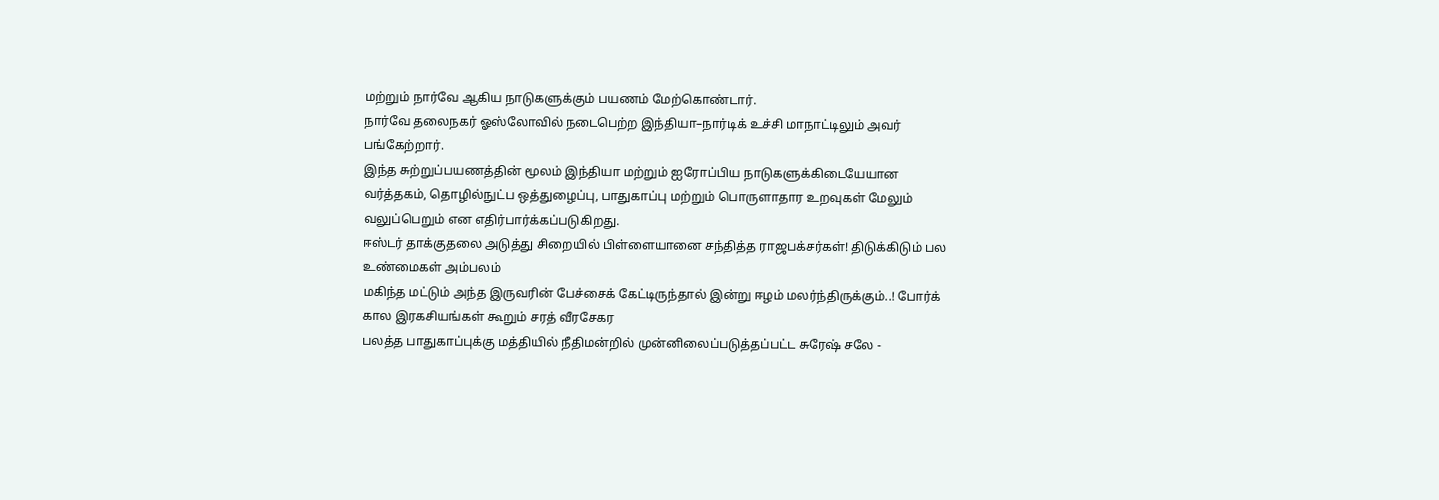மற்றும் நார்வே ஆகிய நாடுகளுக்கும் பயணம் மேற்கொண்டார்.
நார்வே தலைநகர் ஓஸ்லோவில் நடைபெற்ற இந்தியா–நார்டிக் உச்சி மாநாட்டிலும் அவர் பங்கேற்றார்.
இந்த சுற்றுப்பயணத்தின் மூலம் இந்தியா மற்றும் ஐரோப்பிய நாடுகளுக்கிடையேயான வர்த்தகம், தொழில்நுட்ப ஒத்துழைப்பு, பாதுகாப்பு மற்றும் பொருளாதார உறவுகள் மேலும் வலுப்பெறும் என எதிர்பார்க்கப்படுகிறது.
ஈஸ்டர் தாக்குதலை அடுத்து சிறையில் பிள்ளையானை சந்தித்த ராஜபக்சர்கள்! திடுக்கிடும் பல உண்மைகள் அம்பலம்
மகிந்த மட்டும் அந்த இருவரின் பேச்சைக் கேட்டிருந்தால் இன்று ஈழம் மலர்ந்திருக்கும்..! போர்க் கால இரகசியங்கள் கூறும் சரத் வீரசேகர
பலத்த பாதுகாப்புக்கு மத்தியில் நீதிமன்றில் முன்னிலைப்படுத்தப்பட்ட சுரேஷ் சலே -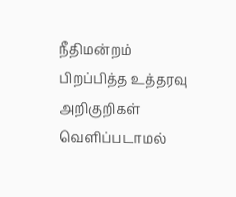நீதிமன்றம் பிறப்பித்த உத்தரவு
அறிகுறிகள் வெளிப்படாமல்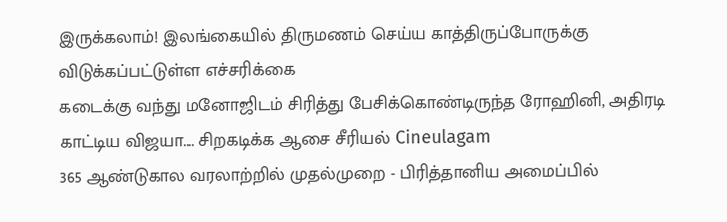இருக்கலாம்! இலங்கையில் திருமணம் செய்ய காத்திருப்போருக்கு விடுக்கப்பட்டுள்ள எச்சரிக்கை
கடைக்கு வந்து மனோஜிடம் சிரித்து பேசிக்கொண்டிருந்த ரோஹினி, அதிரடி காட்டிய விஜயா.... சிறகடிக்க ஆசை சீரியல் Cineulagam
365 ஆண்டுகால வரலாற்றில் முதல்முறை - பிரித்தானிய அமைப்பில்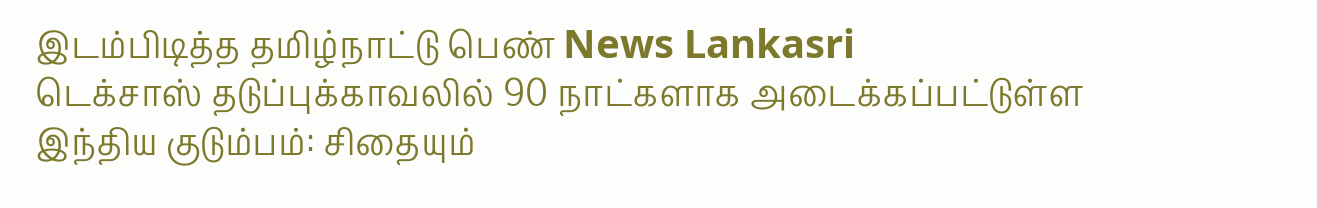இடம்பிடித்த தமிழ்நாட்டு பெண் News Lankasri
டெக்சாஸ் தடுப்புக்காவலில் 90 நாட்களாக அடைக்கப்பட்டுள்ள இந்திய குடும்பம்: சிதையும்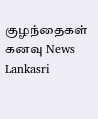குழந்தைகள் கனவு News Lankasri